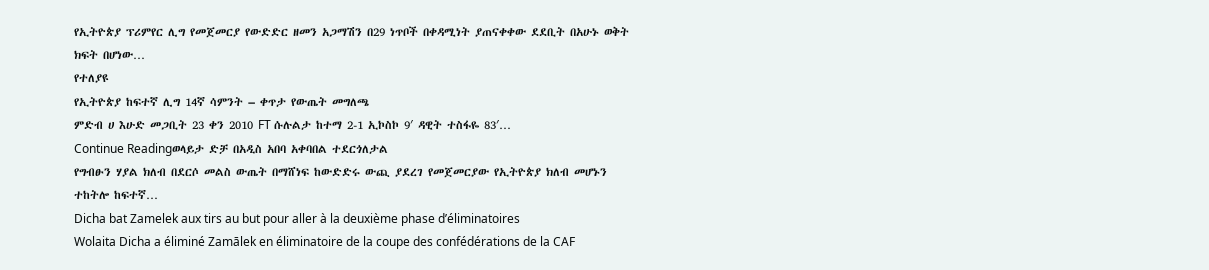የኢትዮጵያ ፕሪምየር ሊግ የመጀመርያ የውድድር ዘመን አጋማሽን በ29 ነጥቦች በቀዳሚነት ያጠናቀቀው ደደቢት በአሁኑ ወቅት ክፍት በሆነው…
የተለያዩ
የኢትዮጵያ ከፍተኛ ሊግ 14ኛ ሳምንት – ቀጥታ የውጤት መግለጫ
ምድብ ሀ እሁድ መጋቢት 23 ቀን 2010 FT ሱሉልታ ከተማ 2-1 ኢኮስኮ 9′ ዳዊት ተስፋዬ 83′…
Continue Readingወላይታ ድቻ በአዲስ አበባ አቀባበል ተደርጎለታል
የግብፁን ሃያል ክለብ በደርሶ መልስ ውጤት በማሸነፍ ከውድድሩ ውጪ ያደረገ የመጀመርያው የኢትዮጵያ ክለብ መሆኑን ተከትሎ ከፍተኛ…
Dicha bat Zamelek aux tirs au but pour aller à la deuxième phase d’éliminatoires
Wolaita Dicha a éliminé Zamālek en éliminatoire de la coupe des confédérations de la CAF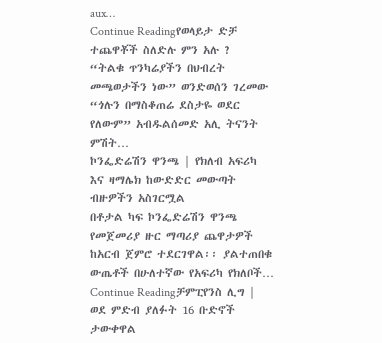aux…
Continue Readingየወላይታ ድቻ ተጨዋቾች ስለድሉ ምን አሉ ?
“ትልቁ ጥንካሬያችን በህብረት መጫወታችን ነው” ወንድወሰን ገረመው “ጎሉን በማስቆጠሬ ደስታዬ ወደር የለውም” አብዱልሰመድ አሊ ትናንት ምሽት…
ኮንፌድሬሽን ዋንጫ | የክለብ አፍሪካ እና ዛማሌክ ከውድድር መውጣት ብዙዎችን አስገርሟል
በቶታል ካፍ ኮንፌድሬሽን ዋንጫ የመጀመሪያ ዙር ማጣሪያ ጨዋታዎች ከአርብ ጀምሮ ተደርገዋል፡፡ ያልተጠበቁ ውጤቶች በሁለተኛው የአፍሪካ የክለቦች…
Continue Readingቻምፒየንስ ሊግ | ወደ ምድብ ያለፉት 16 ቡድኖች ታውቀዋል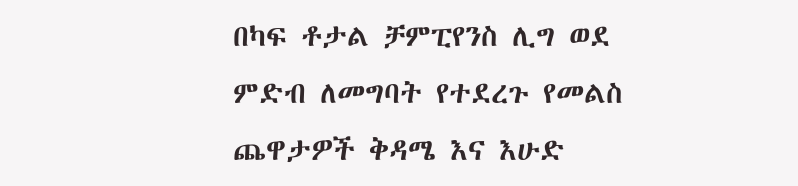በካፍ ቶታል ቻምፒየንስ ሊግ ወደ ምድብ ለመግባት የተደረጉ የመልስ ጨዋታዎች ቅዳሜ እና እሁድ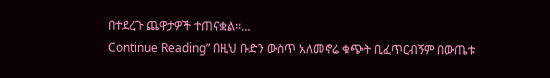በተደረጉ ጨዋታዎች ተጠናቋል፡፡…
Continue Reading” በዚህ ቡድን ውስጥ አለመኖሬ ቁጭት ቢፈጥርብኝም በውጤቱ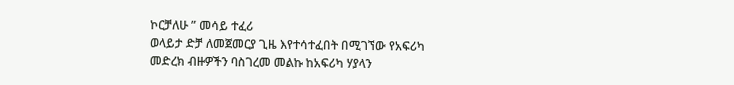ኮርቻለሁ ” መሳይ ተፈሪ
ወላይታ ድቻ ለመጀመርያ ጊዜ እየተሳተፈበት በሚገኘው የአፍሪካ መድረክ ብዙዎችን ባስገረመ መልኩ ከአፍሪካ ሃያላን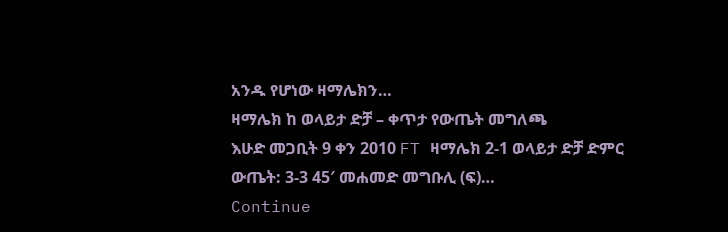አንዱ የሆነው ዛማሌክን…
ዛማሌክ ከ ወላይታ ድቻ – ቀጥታ የውጤት መግለጫ
እሁድ መጋቢት 9 ቀን 2010 FT ዛማሌክ 2-1 ወላይታ ድቻ ድምር ውጤት: 3-3 45′ መሐመድ መግቡሊ (ፍ)…
Continue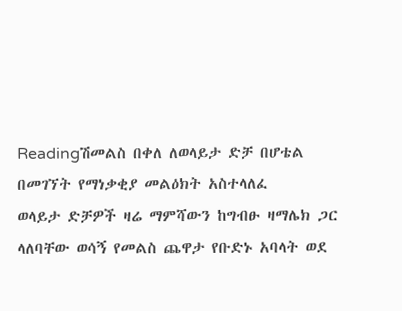Readingሽመልስ በቀለ ለወላይታ ድቻ በሆቴል በመገኘት የማነቃቂያ መልዕክት አስተላለፈ
ወላይታ ድቻዎች ዛሬ ማምሻውን ከግብፁ ዛማሌክ ጋር ላለባቸው ወሳኝ የመልስ ጨዋታ የቡድኑ አባላት ወደ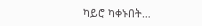ካይሮ ካቀኑበት…